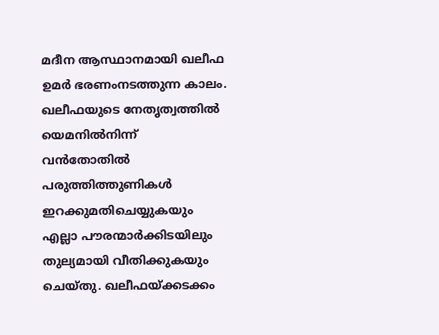മദീന ആസ്ഥാനമായി ഖലീഫ ഉമർ ഭരണംനടത്തുന്ന കാലം. ഖലീഫയുടെ നേതൃത്വത്തിൽ യെമനിൽനിന്ന് വൻതോതിൽ പരുത്തിത്തുണികൾ ഇറക്കുമതിചെയ്യുകയും എല്ലാ പൗരന്മാർക്കിടയിലും തുല്യമായി വീതിക്കുകയും ചെയ്തു. ഖലീഫയ്ക്കടക്കം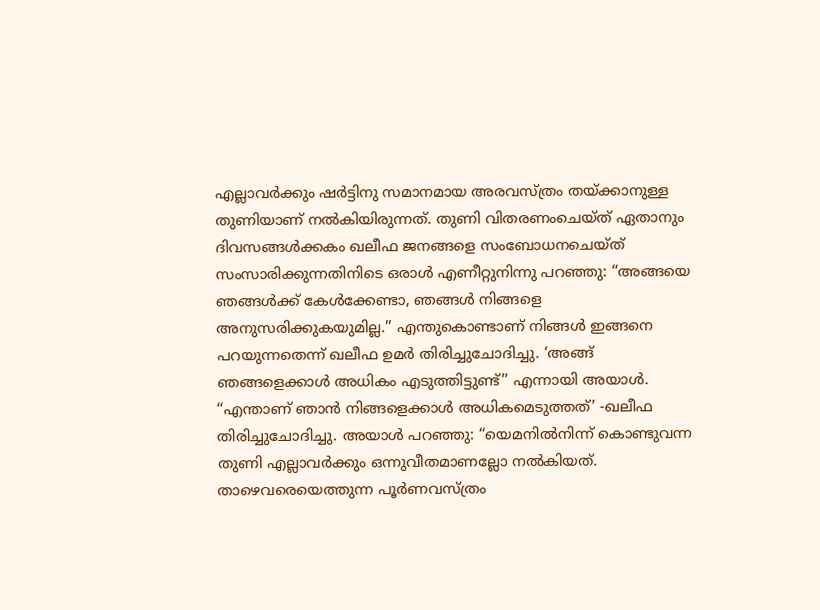എല്ലാവർക്കും ഷർട്ടിനു സമാനമായ അരവസ്ത്രം തയ്ക്കാനുള്ള തുണിയാണ് നൽകിയിരുന്നത്. തുണി വിതരണംചെയ്ത് ഏതാനും ദിവസങ്ങൾക്കകം ഖലീഫ ജനങ്ങളെ സംബോധനചെയ്ത് സംസാരിക്കുന്നതിനിടെ ഒരാൾ എണീറ്റുനിന്നു പറഞ്ഞു: ‘‘അങ്ങയെ ഞങ്ങൾക്ക് കേൾക്കേണ്ടാ, ഞങ്ങൾ നിങ്ങളെ അനുസരിക്കുകയുമില്ല.’’ എന്തുകൊണ്ടാണ് നിങ്ങൾ ഇങ്ങനെ പറയുന്നതെന്ന് ഖലീഫ ഉമർ തിരിച്ചുചോദിച്ചു. ‘അങ്ങ് ഞങ്ങളെക്കാൾ അധികം എടുത്തിട്ടുണ്ട്’’ എന്നായി അയാൾ. ‘‘എന്താണ് ഞാൻ നിങ്ങളെക്കാൾ അധികമെടുത്തത്’ -ഖലീഫ തിരിച്ചുചോദിച്ചു. അയാൾ പറഞ്ഞു: ‘‘യെമനിൽനിന്ന് കൊണ്ടുവന്ന തുണി എല്ലാവർക്കും ഒന്നുവീതമാണല്ലോ നൽകിയത്. താഴെവരെയെത്തുന്ന പൂർണവസ്ത്രം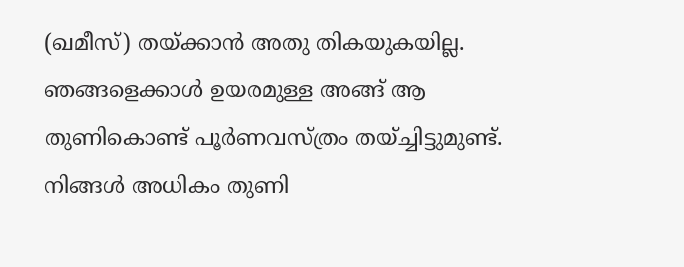(ഖമീസ്) തയ്ക്കാൻ അതു തികയുകയില്ല. ഞങ്ങളെക്കാൾ ഉയരമുള്ള അങ്ങ് ആ തുണികൊണ്ട് പൂർണവസ്ത്രം തയ്ച്ചിട്ടുമുണ്ട്. നിങ്ങൾ അധികം തുണി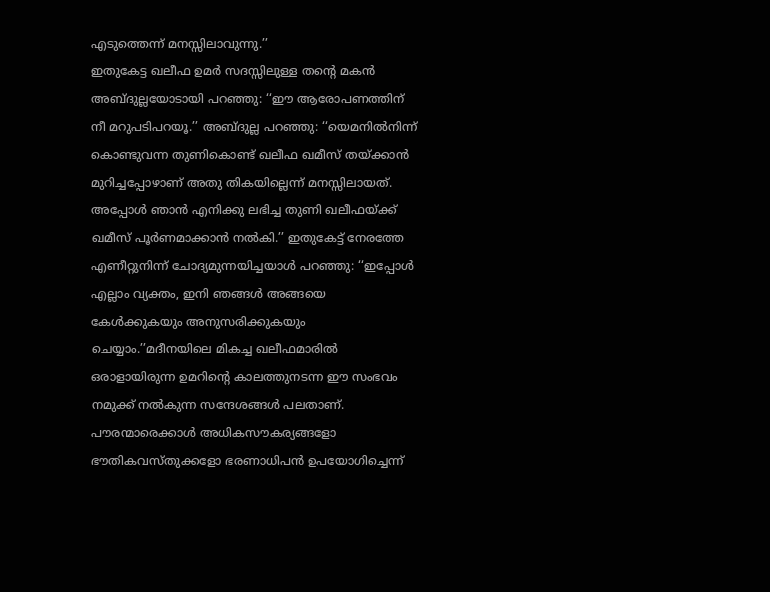എടുത്തെന്ന് മനസ്സിലാവുന്നു.’’
ഇതുകേട്ട ഖലീഫ ഉമർ സദസ്സിലുള്ള തന്റെ മകൻ അബ്ദുല്ലയോടായി പറഞ്ഞു: ‘‘ഈ ആരോപണത്തിന് നീ മറുപടിപറയൂ.’’ അബ്ദുല്ല പറഞ്ഞു: ‘‘യെമനിൽനിന്ന് കൊണ്ടുവന്ന തുണികൊണ്ട് ഖലീഫ ഖമീസ് തയ്ക്കാൻ മുറിച്ചപ്പോഴാണ് അതു തികയില്ലെന്ന് മനസ്സിലായത്. അപ്പോൾ ഞാൻ എനിക്കു ലഭിച്ച തുണി ഖലീഫയ്ക്ക് ഖമീസ് പൂർണമാക്കാൻ നൽകി.’’ ഇതുകേട്ട് നേരത്തേ എണീറ്റുനിന്ന് ചോദ്യമുന്നയിച്ചയാൾ പറഞ്ഞു: ‘‘ഇപ്പോൾ എല്ലാം വ്യക്തം, ഇനി ഞങ്ങൾ അങ്ങയെ കേൾക്കുകയും അനുസരിക്കുകയും ചെയ്യാം.’’മദീനയിലെ മികച്ച ഖലീഫമാരിൽ ഒരാളായിരുന്ന ഉമറിന്റെ കാലത്തുനടന്ന ഈ സംഭവം നമുക്ക് നൽകുന്ന സന്ദേശങ്ങൾ പലതാണ്. പൗരന്മാരെക്കാൾ അധികസൗകര്യങ്ങളോ ഭൗതികവസ്തുക്കളോ ഭരണാധിപൻ ഉപയോഗിച്ചെന്ന്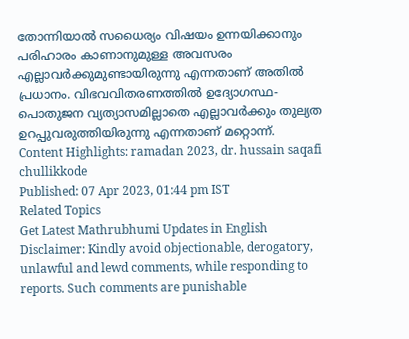തോന്നിയാൽ സധൈര്യം വിഷയം ഉന്നയിക്കാനും പരിഹാരം കാണാനുമുള്ള അവസരം എല്ലാവർക്കുമുണ്ടായിരുന്നു എന്നതാണ് അതിൽ പ്രധാനം. വിഭവവിതരണത്തിൽ ഉദ്യോഗസ്ഥ-പൊതുജന വ്യത്യാസമില്ലാതെ എല്ലാവർക്കും തുല്യത ഉറപ്പുവരുത്തിയിരുന്നു എന്നതാണ് മറ്റൊന്ന്.
Content Highlights: ramadan 2023, dr. hussain saqafi chullikkode
Published: 07 Apr 2023, 01:44 pm IST
Related Topics
Get Latest Mathrubhumi Updates in English
Disclaimer: Kindly avoid objectionable, derogatory, unlawful and lewd comments, while responding to reports. Such comments are punishable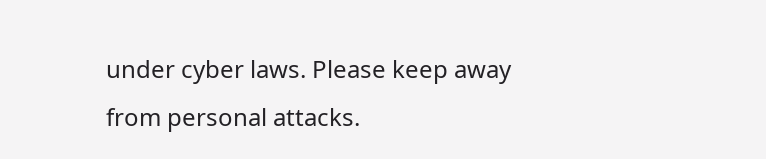under cyber laws. Please keep away from personal attacks.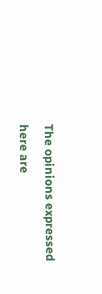The opinions expressed here are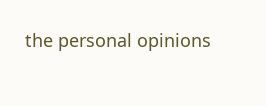the personal opinions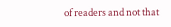of readers and not that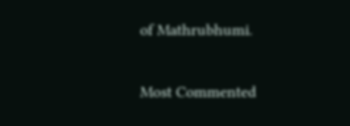of Mathrubhumi.


Most Commented